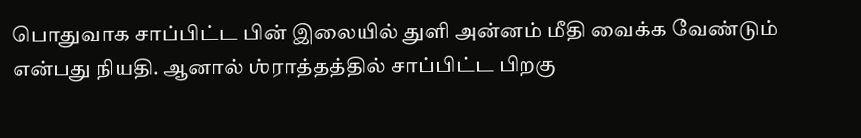பொதுவாக சாப்பிட்ட பின் இலையில் துளி அன்னம் மீதி வைக்க வேண்டும் என்பது நியதி. ஆனால் ஶ்ராத்தத்தில் சாப்பிட்ட பிறகு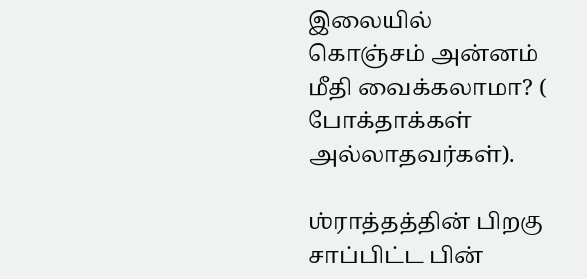இலையில் கொஞ்சம் அன்னம் மீதி வைக்கலாமா? ( போக்தாக்கள் அல்லாதவர்கள்).

ஶ்ராத்தத்தின் பிறகு சாப்பிட்ட பின்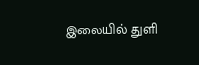இலையில் துளி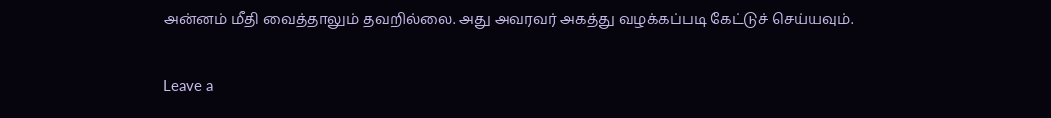அன்னம் மீதி வைத்தாலும் தவறில்லை. அது அவரவர் அகத்து வழக்கப்படி கேட்டுச் செய்யவும்.

Leave a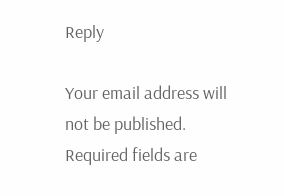Reply

Your email address will not be published. Required fields are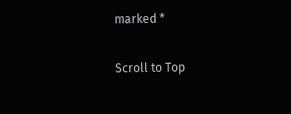marked *

Scroll to Top